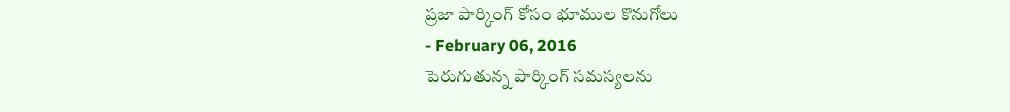ప్రజా పార్కింగ్ కోసం భూముల కొనుగోలు
- February 06, 2016
పెరుగుతున్న పార్కింగ్ సమస్యలను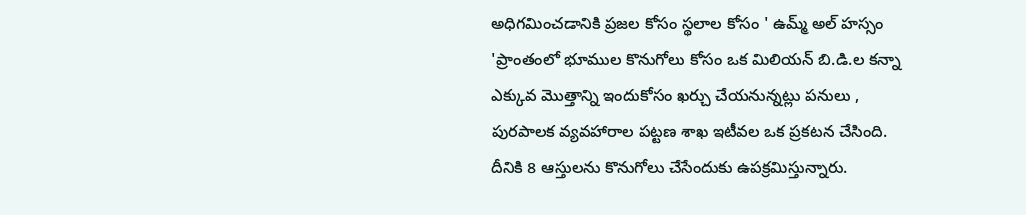అధిగమించడానికి ప్రజల కోసం స్థలాల కోసం ' ఉమ్మ్ అల్ హస్సం 'ప్రాంతంలో భూముల కొనుగోలు కోసం ఒక మిలియన్ బి.డి.ల కన్నా ఎక్కువ మొత్తాన్ని ఇందుకోసం ఖర్చు చేయనున్నట్లు పనులు , పురపాలక వ్యవహారాల పట్టణ శాఖ ఇటీవల ఒక ప్రకటన చేసింది. దీనికి 8 ఆస్తులను కొనుగోలు చేసేందుకు ఉపక్రమిస్తున్నారు.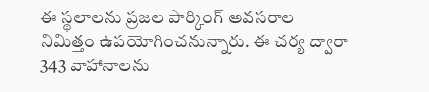ఈ స్థలాలను ప్రజల పార్కింగ్ అవసరాల నిమిత్తం ఉపయోగించనున్నారు. ఈ చర్య ద్వారా 343 వాహానాలను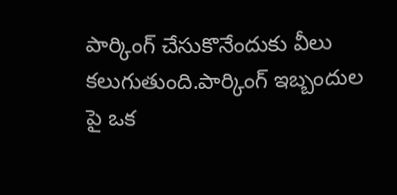పార్కింగ్ చేసుకొనేందుకు వీలు కలుగుతుంది.పార్కింగ్ ఇబ్బందుల పై ఒక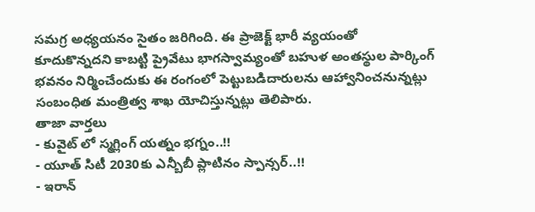సమగ్ర అధ్యయనం సైతం జరిగింది. ఈ ప్రాజెక్ట్ భారీ వ్యయంతో కూదుకొన్నదని కాబట్టి ప్రైవేటు భాగస్వామ్యంతో బహుళ అంతస్థుల పార్కింగ్ భవనం నిర్మించేందుకు ఈ రంగంలో పెట్టుబడిదారులను ఆహ్వానించనున్నట్లు సంబంధిత మంత్రిత్వ శాఖ యోచిస్తున్నట్లు తెలిపారు.
తాజా వార్తలు
- కువైట్ లో స్మగ్లింగ్ యత్నం భగ్నం..!!
- యూత్ సిటీ 2030కు ఎన్బీబీ ప్లాటినం స్పాన్సర్..!!
- ఇరాన్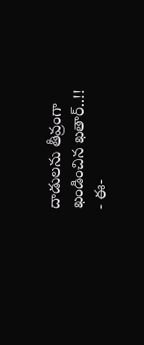దాడులను తీవ్రంగా ఖండించిన ఖతార్..!!
- ఈ-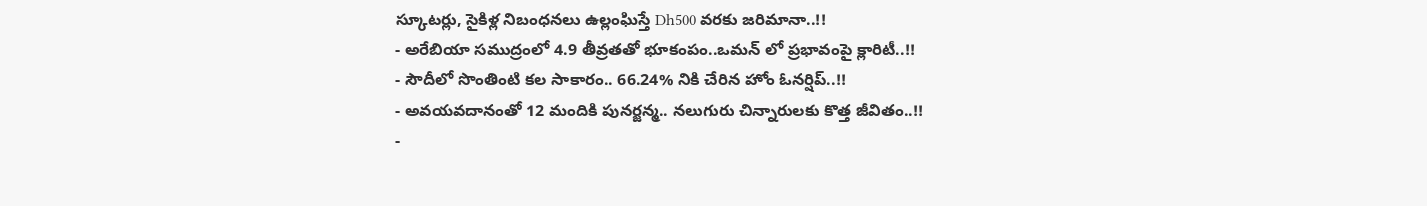స్కూటర్లు, సైకిళ్ల నిబంధనలు ఉల్లంఘిస్తే Dh500 వరకు జరిమానా..!!
- అరేబియా సముద్రంలో 4.9 తీవ్రతతో భూకంపం..ఒమన్ లో ప్రభావంపై క్లారిటీ..!!
- సౌదీలో సొంతింటి కల సాకారం.. 66.24% నికి చేరిన హోం ఓనర్షిప్..!!
- అవయవదానంతో 12 మందికి పునర్జన్మ.. నలుగురు చిన్నారులకు కొత్త జీవితం..!!
-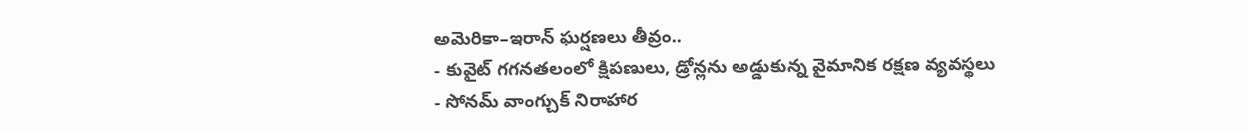అమెరికా–ఇరాన్ ఘర్షణలు తీవ్రం..
- కువైట్ గగనతలంలో క్షిపణులు, డ్రోన్లను అడ్డుకున్న వైమానిక రక్షణ వ్యవస్థలు
- సోనమ్ వాంగ్చుక్ నిరాహార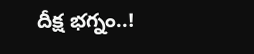దీక్ష భగ్నం..!